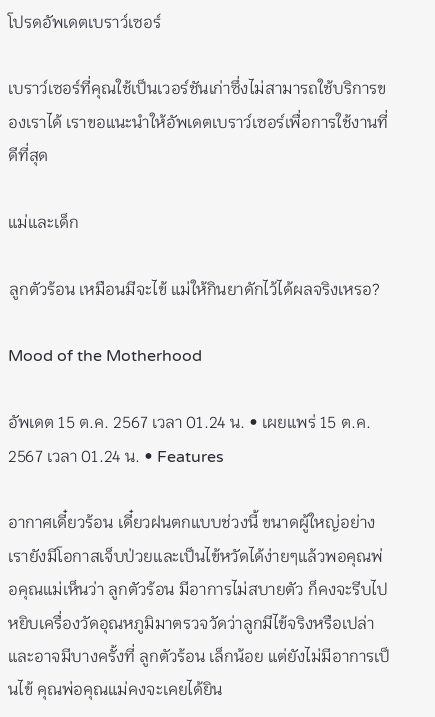โปรดอัพเดตเบราว์เซอร์

เบราว์เซอร์ที่คุณใช้เป็นเวอร์ชันเก่าซึ่งไม่สามารถใช้บริการของเราได้ เราขอแนะนำให้อัพเดตเบราว์เซอร์เพื่อการใช้งานที่ดีที่สุด

แม่และเด็ก

ลูกตัวร้อน เหมือนมีจะไข้ แม่ให้กินยาดักไว้ได้ผลจริงเหรอ?

Mood of the Motherhood

อัพเดต 15 ต.ค. 2567 เวลา 01.24 น. • เผยแพร่ 15 ต.ค. 2567 เวลา 01.24 น. • Features

อากาศเดี๋ยวร้อน เดี๋ยวฝนตกแบบช่วงนี้ ขนาดผู้ใหญ่อย่างเรายังมีโอกาสเจ็บป่วยและเป็นไข้หวัดได้ง่ายๆแล้วพอคุณพ่อคุณแม่เห็นว่า ลูกตัวร้อน มีอาการไม่สบายตัว ก็คงจะรีบไปหยิบเครื่องวัดอุณหภูมิมาตรวจวัดว่าลูกมีไข้จริงหรือเปล่าและอาจมีบางครั้งที่ ลูกตัวร้อน เล็กน้อย แต่ยังไม่มีอาการเป็นไข้ คุณพ่อคุณแม่คงจะเคยได้ยิน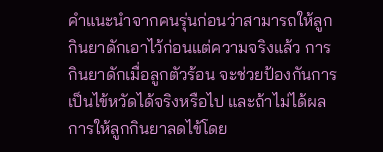คำแนะนำจากคนรุ่นก่อนว่าสามารถให้ลูกกินยาดักเอาไว้ก่อนแต่ความจริงแล้ว การกินยาดักเมื่อลูกตัวร้อน จะช่วยป้องกันการเป็นไข้หวัดได้จริงหรือไป และถ้าไม่ได้ผล การให้ลูกกินยาลดไข้โดย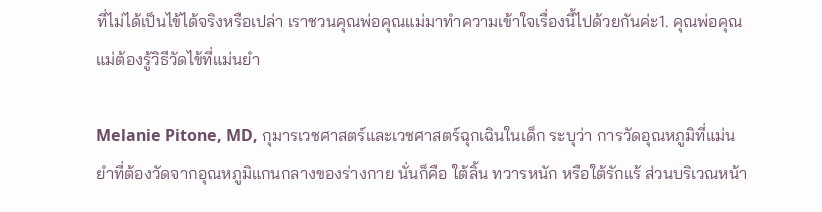ที่ไม่ได้เป็นไข้ได้จริงหรือเปล่า เราชวนคุณพ่อคุณแม่มาทำความเข้าใจเรื่องนี้ไปด้วยกันค่ะ1. คุณพ่อคุณแม่ต้องรู้วิธีวัดไข้ที่แม่นยำ

Melanie Pitone, MD, กุมารเวชศาสตร์และเวชศาสตร์ฉุกเฉินในเด็ก ระบุว่า การวัดอุณหภูมิที่แม่นยำที่ต้องวัดจากอุณหภูมิแกนกลางของร่างกาย นั่นก็คือ ใต้ลิ้น ทวารหนัก หรือใต้รักแร้ ส่วนบริเวณหน้า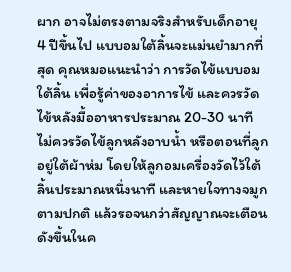ผาก อาจไม่ตรงตามจริงสำหรับเด็กอายุ 4 ปีขึ้นไป แบบอมใต้ลิ้นจะแม่นยำมากที่สุด คุณหมอแนะนำว่า การวัดไข้แบบอมใต้ลิ้น เพื่อรู้ค่าของอาการไข้ และควรวัดไข้หลังมื้ออาหารประมาณ 20-30 นาที ไม่ควรวัดไข้ลูกหลังอาบน้ำ หรือตอนที่ลูกอยู่ใต้ผ้าห่ม โดยให้ลูกอมเครื่องวัดไว้ใต้ลิ้นประมาณหนึ่งนาที และหายใจทางจมูกตามปกติ แล้วรอจนกว่าสัญญาณจะเตือนดังขึ้นในค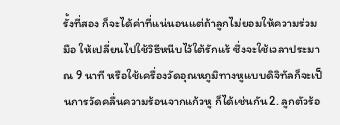รั้งที่สอง ก็จะได้ค่าที่แน่นอนแต่ถ้าลูกไม่ยอมให้ความร่วมมือ ให้เปลี่ยนไปใช้วิธีหนีบไว้ใต้รักแร้ ซึ่งจะใช้เวลาประมาณ 9 นาที หรือใช้เครื่องวัดอุณหภูมิทางหูแบบดิจิทัลก็จะเป็นการวัดคลื่นความร้อนจากแก้วหู ก็ได้เช่นกัน2. ลูกตัวร้อ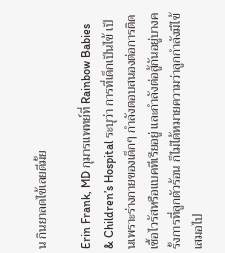น กินยาลดไข้เลยดีมั้ย

Erin Frank, MD กุมารแพทย์ที่ Rainbow Babies & Children’s Hospital ระบุว่า การที่เด็กเป็นไข้ เป็นเพราะร่างกายของเด็กๆ กำลังตอบสนองต่อการติดเชื้อไวรัสหรือแบคทีเรียอยู่ และกำลังต่อสู้กันอยู่บางครั้งการที่ลูกตัวร้อน ก็ไม่ได้หมายความว่าลูกกำลังมีไข้เสมอไป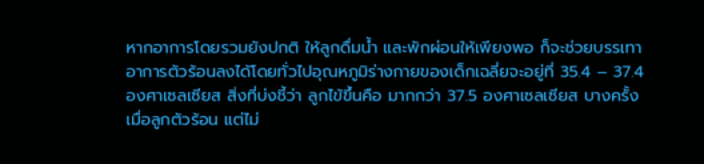หากอาการโดยรวมยังปกติ ให้ลูกดื่มน้ำ และพักผ่อนให้เพียงพอ ก็จะช่วยบรรเทาอาการตัวร้อนลงได้โดยทั่วไปอุณหภูมิร่างกายของเด็กเฉลี่ยจะอยู่ที่ 35.4 – 37.4 องศาเซลเซียส สิ่งที่บ่งชี้ว่า ลูกไข้ขึ้นคือ มากกว่า 37.5 องศาเซลเซียส บางครั้งเมื่อลูกตัวร้อน แต่ไม่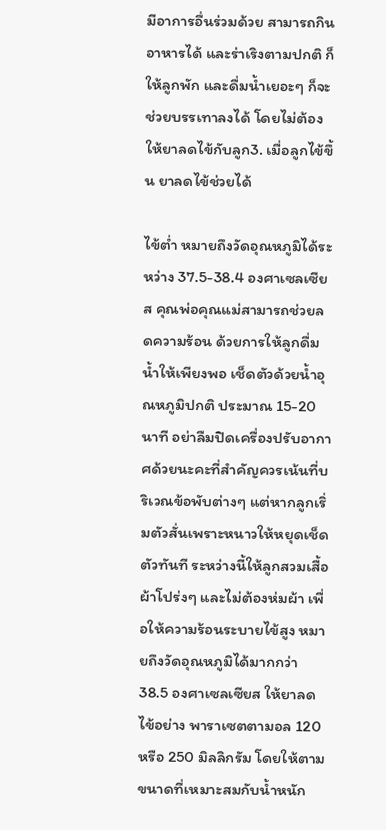มีอาการอื่นร่วมด้วย สามารถกินอาหารได้ และร่าเริงตามปกติ ก็ให้ลูกพัก และดื่มน้ำเยอะๆ ก็จะช่วยบรรเทาลงได้ โดยไม่ต้องให้ยาลดไข้กับลูก3. เมื่อลูกไข้ขึ้น ยาลดไข้ช่วยได้

ไข้ต่ำ หมายถึงวัดอุณหภูมิได้ระหว่าง 37.5-38.4 องศาเซลเซียส คุณพ่อคุณแม่สามารถช่วยลดความร้อน ด้วยการให้ลูกดื่มน้ำให้เพียงพอ เช็ดตัวด้วยน้ำอุณหภูมิปกติ ประมาณ 15-20 นาที อย่าลืมปิดเครื่องปรับอากาศด้วยนะคะที่สำคัญควรเน้นที่บริเวณข้อพับต่างๆ แต่หากลูกเริ่มตัวสั่นเพราะหนาวให้หยุดเช็ดตัวทันที ระหว่างนี้ให้ลูกสวมเสื้อผ้าโปร่งๆ และไม่ต้องห่มผ้า เพื่อให้ความร้อนระบายไข้สูง หมายถึงวัดอุณหภูมิได้มากกว่า 38.5 องศาเซลเซียส ให้ยาลดไข้อย่าง พาราเซตตามอล 120 หรือ 250 มิลลิกรัม โดยให้ตามขนาดที่เหมาะสมกับน้ำหนัก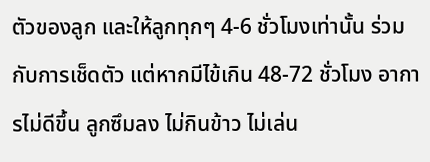ตัวของลูก และให้ลูกทุกๆ 4-6 ชั่วโมงเท่านั้น ร่วมกับการเช็ดตัว แต่หากมีไข้เกิน 48-72 ชั่วโมง อาการไม่ดีขึ้น ลูกซึมลง ไม่กินข้าว ไม่เล่น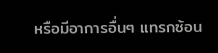หรือมีอาการอื่นๆ แทรกซ้อน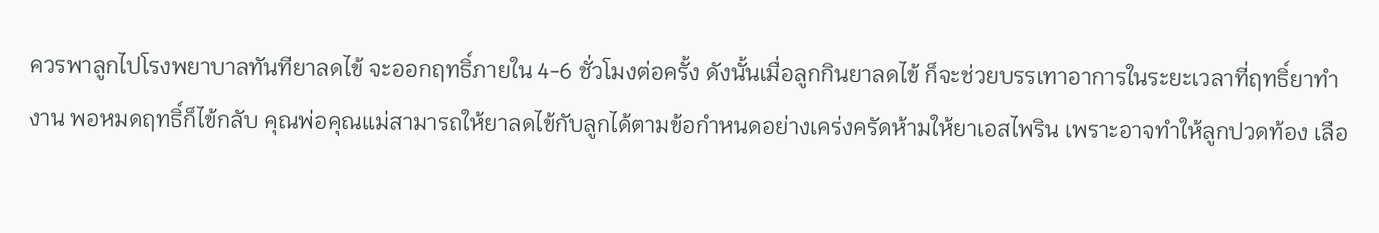ควรพาลูกไปโรงพยาบาลทันทียาลดไข้ จะออกฤทธิ์ภายใน 4-6 ชั่วโมงต่อครั้ง ดังนั้นเมื่อลูกกินยาลดไข้ ก็จะช่วยบรรเทาอาการในระยะเวลาที่ฤทธิ์ยาทำงาน พอหมดฤทธิ์ก็ไข้กลับ คุณพ่อคุณแม่สามารถให้ยาลดไข้กับลูกได้ตามข้อกำหนดอย่างเคร่งครัดห้ามให้ยาเอสไพริน เพราะอาจทำให้ลูกปวดท้อง เลือ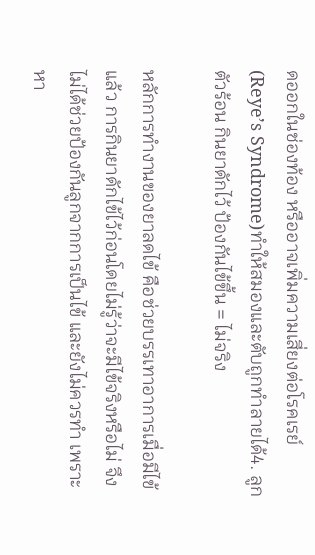ดออกในช่องท้อง หรืออาจเพิ่มความเสี่ยงต่อโรคเรย์ (Reye’s Syndrome)ทำให้สมองและตับถูกทำลายได้4. ลูกตัวร้อน กินยาดักไว้ ป้องกันไข้ขึ้น = ไม่จริง

หลักการทำงานของยาลดไข้ คือช่วยบรรเทาอาการเมื่อมีไข้แล้ว การกินยาดักไข้ไว้ก่อนโดยไม่รู้ว่าจะมีไข้จริงหรือไม่ จึงไม่ได้ช่วยป้องกันลูกจากการเป็นไข้ และยังไม่ควรทำ เพราะหา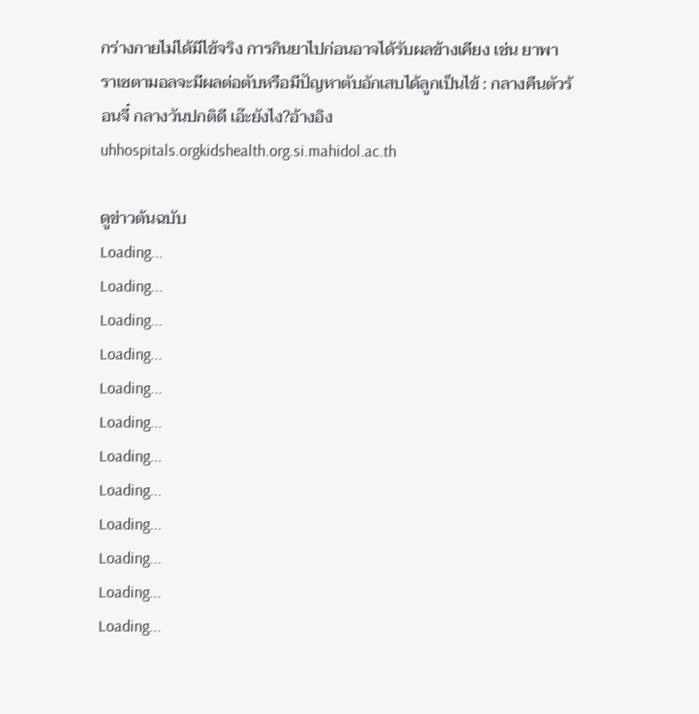กร่างกายไม่ได้มีไข้จริง การกินยาไปก่อนอาจได้รับผลข้างเคียง เช่น ยาพาราเซตามอลจะมีผลต่อตับหรือมีปัญหาตับอักเสบได้ลูกเป็นไข้ : กลางคืนตัวร้อนจี๋ กลางวันปกติดี เอ๊ะยังไง?อ้างอิงuhhospitals.orgkidshealth.org.si.mahidol.ac.th

ดูข่าวต้นฉบับ
Loading...
Loading...
Loading...
Loading...
Loading...
Loading...
Loading...
Loading...
Loading...
Loading...
Loading...
Loading...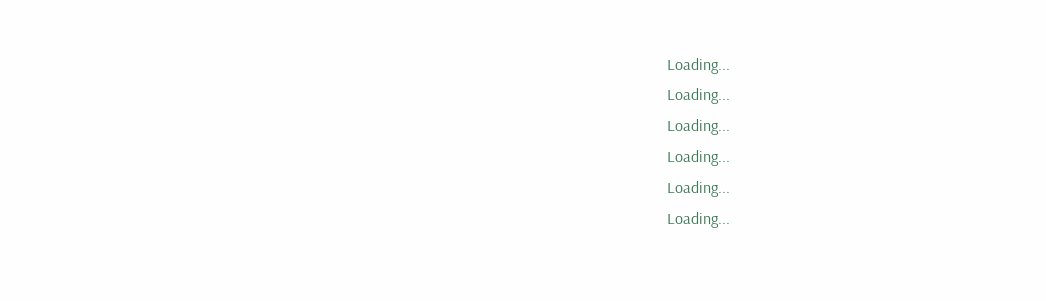Loading...
Loading...
Loading...
Loading...
Loading...
Loading...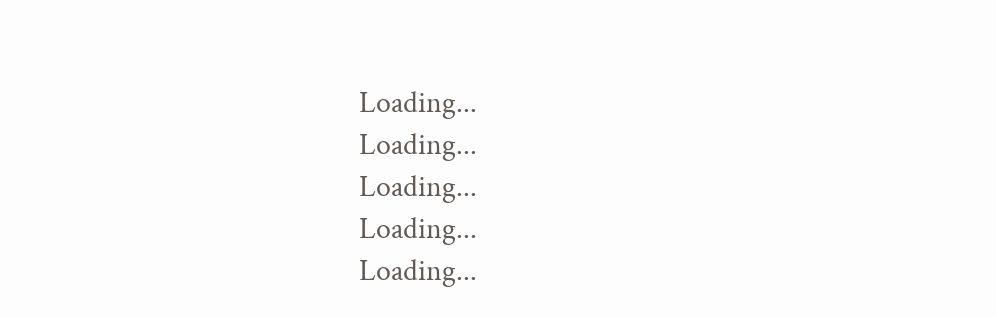Loading...
Loading...
Loading...
Loading...
Loading...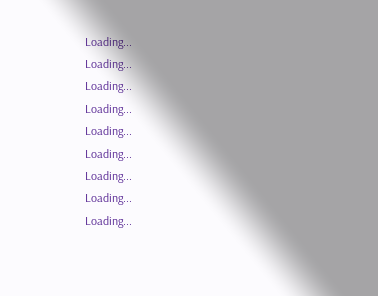Loading...
Loading...
Loading...
Loading...
Loading...
Loading...
Loading...
Loading...
Loading...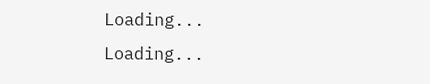Loading...
Loading...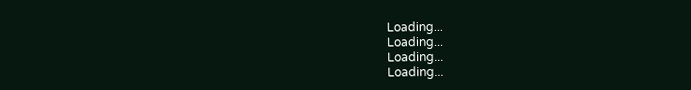Loading...
Loading...
Loading...
Loading...